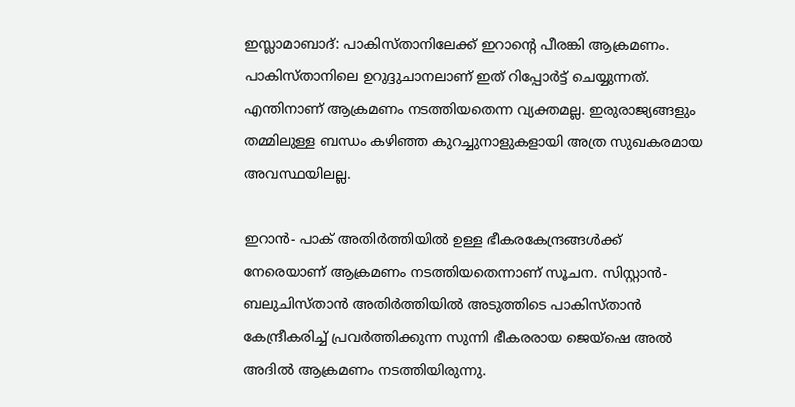ഇസ്ലാമാബാദ്: പാകിസ്താനിലേക്ക് ഇറാന്‍റെ പീരങ്കി ആക്രമണം. പാകിസ്താനിലെ ഉറുദ്ദുചാനലാണ് ഇത് റിപ്പോര്‍ട്ട് ചെയ്യുന്നത്. എന്തിനാണ് ആക്രമണം നടത്തിയതെന്ന വ്യക്തമല്ല. ഇരുരാജ്യങ്ങളും തമ്മിലുള്ള ബന്ധം കഴിഞ്ഞ കുറച്ചുനാളുകളായി അത്ര സുഖകരമായ അവസ്ഥയിലല്ല.

ഇറാന്‍- പാക് അതിര്‍ത്തിയില്‍ ഉള്ള ഭീകരകേന്ദ്രങ്ങള്‍ക്ക് നേരെയാണ് ആക്രമണം നടത്തിയതെന്നാണ് സൂചന. സിസ്റ്റാന്‍- ബലുചിസ്താന്‍ അതിര്‍ത്തിയില്‍ അടുത്തിടെ പാകിസ്താന്‍ കേന്ദ്രീകരിച്ച് പ്രവര്‍ത്തിക്കുന്ന സുന്നി ഭീകരരായ ജെയ്ഷെ അല്‍ അദില്‍ ആക്രമണം നടത്തിയിരുന്നു.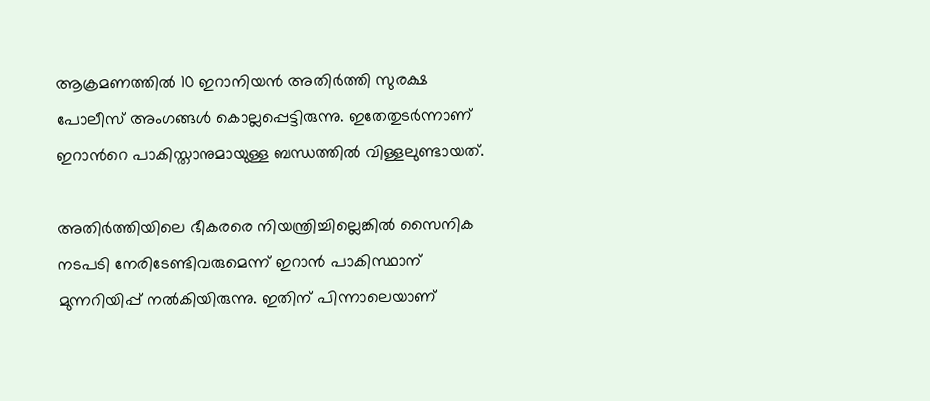ആക്രമണത്തില്‍ 10 ഇറാനിയന്‍ അതിര്‍ത്തി സുരക്ഷ പോലീസ് അംഗങ്ങള്‍ കൊല്ലപ്പെട്ടിരുന്നു. ഇതേതുടര്‍ന്നാണ് ഇറാന്‍റെ പാകിസ്താനുമായുള്ള ബന്ധത്തില്‍ വിള്ളലുണ്ടായത്.

അതിര്‍ത്തിയിലെ ഭീകരരെ നിയന്ത്രിച്ചില്ലെങ്കില്‍ സൈനിക നടപടി നേരിടേണ്ടിവരുമെന്ന് ഇറാന്‍ പാകിസ്ഥാന് മുന്നറിയിപ്പ് നല്‍കിയിരുന്നു. ഇതിന് പിന്നാലെയാണ്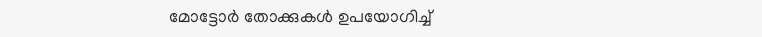മോട്ടോര്‍ തോക്കുകള്‍ ഉപയോഗിച്ച്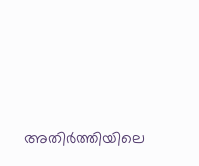അതിര്‍ത്തിയിലെ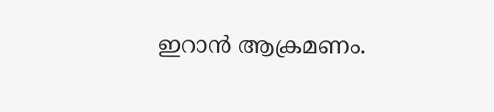ഇറാന്‍ ആക്രമണം.